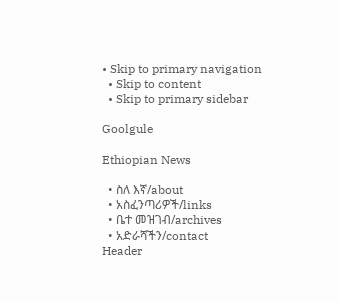• Skip to primary navigation
  • Skip to content
  • Skip to primary sidebar

Goolgule

Ethiopian News

  • ስለ እኛ/about
  • አስፈንጣሪዎች/links
  • ቤተ መዝገብ/archives
  • አድራሻችን/contact
Header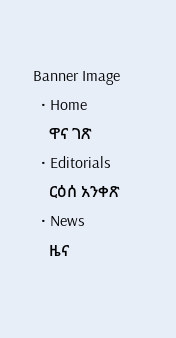Banner Image
  • Home
    ዋና ገጽ
  • Editorials
    ርዕሰ አንቀጽ
  • News
    ዜና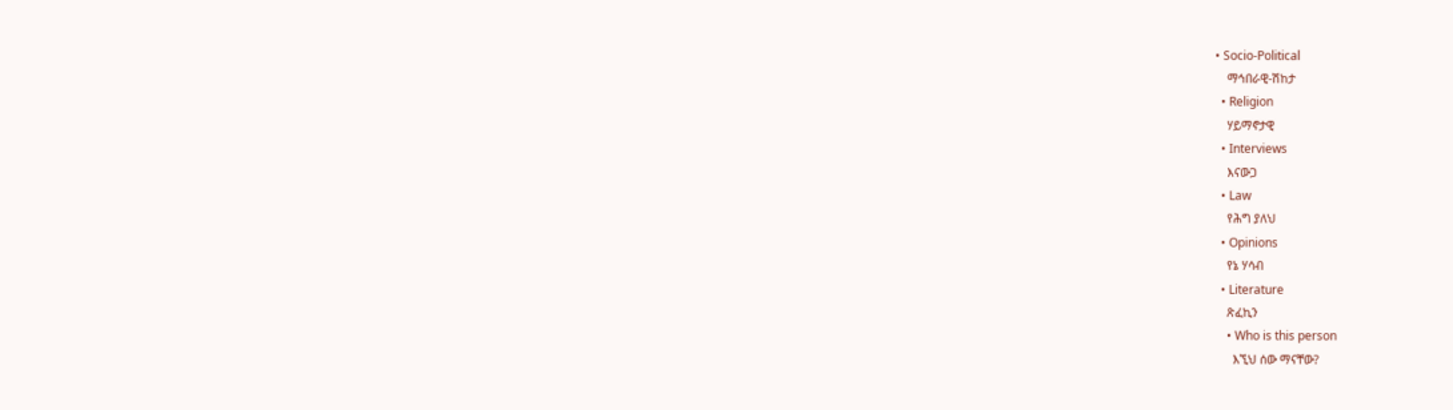• Socio-Political
    ማኅበራዊ-ሽከታ
  • Religion
    ሃይማኖታዊ
  • Interviews
    እናውጋ
  • Law
    የሕግ ያለህ
  • Opinions
    የኔ ሃሳብ
  • Literature
    ጽፈኪን
    • Who is this person
      እኚህ ሰው ማናቸው?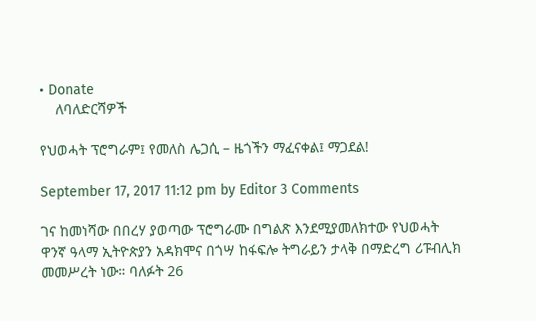• Donate
    ለባለድርሻዎች

የህወሓት ፕሮግራም፤ የመለስ ሌጋሲ – ዜጎችን ማፈናቀል፤ ማጋደል!

September 17, 2017 11:12 pm by Editor 3 Comments

ገና ከመነሻው በበረሃ ያወጣው ፕሮግራሙ በግልጽ እንደሚያመለክተው የህወሓት ዋንኛ ዓላማ ኢትዮጵያን አዳክሞና በጎሣ ከፋፍሎ ትግራይን ታላቅ በማድረግ ሪፑብሊክ መመሥረት ነው። ባለፉት 26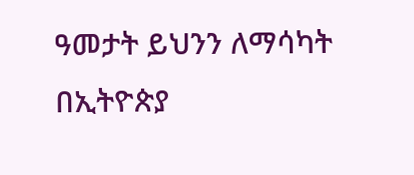ዓመታት ይህንን ለማሳካት በኢትዮጵያ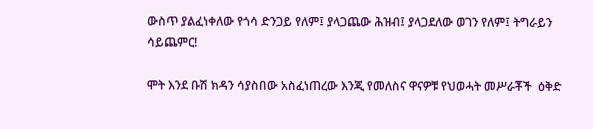ውስጥ ያልፈነቀለው የጎሳ ድንጋይ የለም፤ ያላጋጨው ሕዝብ፤ ያላጋደለው ወገን የለም፤ ትግራይን ሳይጨምር!

ሞት እንደ ቡሽ ክዳን ሳያስበው አስፈነጠረው እንጂ የመለስና ዋናዎቹ የህወሓት መሥራቾች  ዕቅድ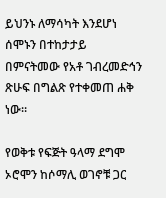ይህንኑ ለማሳካት እንደሆነ ሰሞኑን በተከታታይ በምናትመው የአቶ ገብረመድኅን ጽሁፍ በግልጽ የተቀመጠ ሐቅ ነው።

የወቅቱ የፍጅት ዓላማ ደግሞ ኦሮሞን ከሶማሊ ወገኖቹ ጋር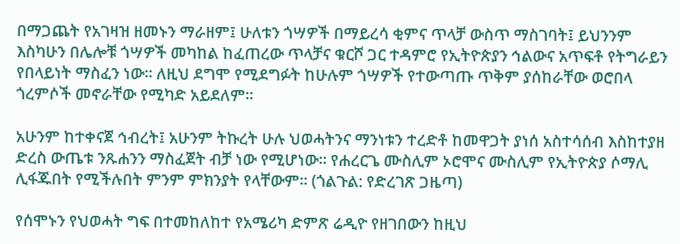በማጋጨት የአገዛዝ ዘመኑን ማራዘም፤ ሁለቱን ጎሣዎች በማይረሳ ቂምና ጥላቻ ውስጥ ማስገባት፤ ይህንንም እስካሁን በሌሎቹ ጎሣዎች መካከል ከፈጠረው ጥላቻና ቁርሾ ጋር ተዳምሮ የኢትዮጵያን ኅልውና አጥፍቶ የትግራይን የበላይነት ማስፈን ነው። ለዚህ ደግሞ የሚደግፉት ከሁሉም ጎሣዎች የተውጣጡ ጥቅም ያሰከራቸው ወሮበላ ጎረምሶች መኖራቸው የሚካድ አይደለም።

አሁንም ከተቀናጀ ኅብረት፤ አሁንም ትኩረት ሁሉ ህወሓትንና ማንነቱን ተረድቶ ከመዋጋት ያነሰ አስተሳሰብ እስከተያዘ ድረስ ውጤቱ ንጹሐንን ማስፈጀት ብቻ ነው የሚሆነው። የሐረርጌ ሙስሊም ኦሮሞና ሙስሊም የኢትዮጵያ ሶማሊ ሊፋጁበት የሚችሉበት ምንም ምክንያት የላቸውም። (ጎልጉል: የድረገጽ ጋዜጣ)

የሰሞኑን የህወሓት ግፍ በተመከለከተ የአሜሪካ ድምጽ ሬዲዮ የዘገበውን ከዚህ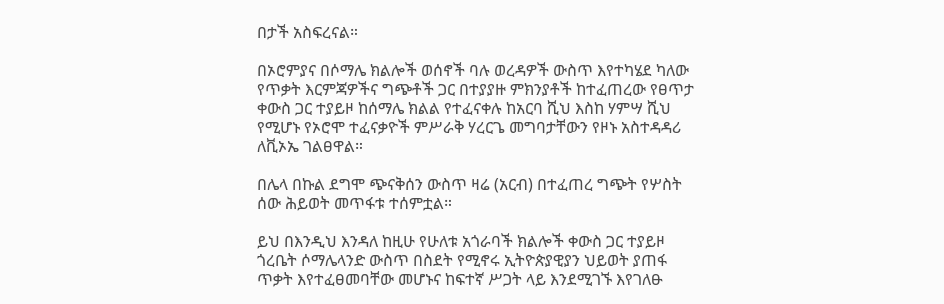በታች አስፍረናል።

በኦሮምያና በሶማሌ ክልሎች ወሰኖች ባሉ ወረዳዎች ውስጥ እየተካሄደ ካለው የጥቃት እርምጃዎችና ግጭቶች ጋር በተያያዙ ምክንያቶች ከተፈጠረው የፀጥታ ቀውስ ጋር ተያይዞ ከሰማሌ ክልል የተፈናቀሉ ከአርባ ሺህ እስከ ሃምሣ ሺህ የሚሆኑ የኦሮሞ ተፈናቃዮች ምሥራቅ ሃረርጌ መግባታቸውን የዞኑ አስተዳዳሪ ለቪኦኤ ገልፀዋል።

በሌላ በኩል ደግሞ ጭናቅሰን ውስጥ ዛሬ (አርብ) በተፈጠረ ግጭት የሦስት ሰው ሕይወት መጥፋቱ ተሰምቷል።

ይህ በእንዲህ እንዳለ ከዚሁ የሁለቱ አጎራባች ክልሎች ቀውስ ጋር ተያይዞ ጎረቤት ሶማሌላንድ ውስጥ በስደት የሚኖሩ ኢትዮጵያዊያን ህይወት ያጠፋ ጥቃት እየተፈፀመባቸው መሆኑና ከፍተኛ ሥጋት ላይ እንደሚገኙ እየገለፁ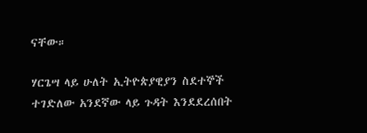ናቸው።

ሃርጌሣ ላይ ሁለት ኢትዮጵያዊያን ስደተኞች ተገድለው አንደኛው ላይ ጉዳት እንደደረሰበት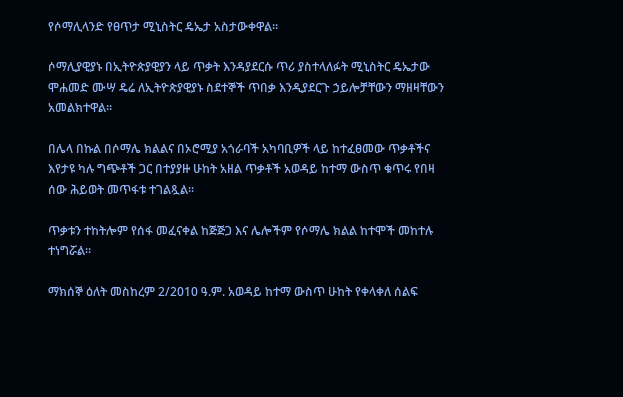የሶማሊላንድ የፀጥታ ሚኒስትር ዴኤታ አስታውቀዋል።

ሶማሊያዊያኑ በኢትዮጵያዊያን ላይ ጥቃት እንዳያደርሱ ጥሪ ያስተላለፉት ሚኒስትር ዴኤታው ሞሐመድ ሙሣ ዴሬ ለኢትዮጵያዊያኑ ስደተኞች ጥበቃ እንዲያደርጉ ኃይሎቻቸውን ማዘዛቸውን አመልክተዋል።

በሌላ በኩል በሶማሌ ክልልና በኦሮሚያ አጎራባች አካባቢዎች ላይ ከተፈፀመው ጥቃቶችና እየታዩ ካሉ ግጭቶች ጋር በተያያዙ ሁከት አዘል ጥቃቶች አወዳይ ከተማ ውስጥ ቁጥሩ የበዛ ሰው ሕይወት መጥፋቱ ተገልጿል፡፡

ጥቃቱን ተከትሎም የሰፋ መፈናቀል ከጅጅጋ እና ሌሎችም የሶማሌ ክልል ከተሞች መከተሉ ተነግሯል።

ማክሰኞ ዕለት መስከረም 2/2010 ዓ.ም. አወዳይ ከተማ ውስጥ ሁከት የቀላቀለ ሰልፍ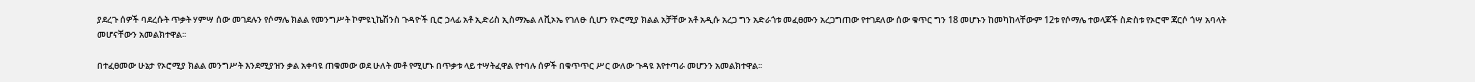ያደረጉ ሰዎች ባደረሱት ጥቃት ሃምሣ ሰው መገደሉን የሶማሌ ክልል የመንግሥት ኮምዩኒኬሽንስ ጉዳዮች ቢሮ ኃላፊ አቶ ኢድሪስ ኢስማኤል ለቪኦኤ የገለፁ ሲሆን የኦሮሚያ ክልል አቻቸው አቶ አዲሱ አረጋ ግን አድራጎቱ መፈፀሙን አረጋግጠው የተገደለው ሰው ቁጥር ግን 18 መሆኑን ከመካከላቸውም 12ቱ የሶማሌ ተወላጆች ስድስቱ የኦሮሞ ጃርሶ ጎሣ አባላት መሆናቸውን አመልክተዋል፡፡

በተፈፀመው ሁኔታ የኦሮሚያ ክልል መንግሥት እንደሚያዝን ቃል አቀባዩ ጠቁመው ወደ ሁለት መቶ የሚሆኑ በጥቃቱ ላይ ተሣትፈዋል የተባሉ ሰዎች በቁጥጥር ሥር ውለው ጉዳዩ እየተጣራ መሆንን አመልክተዋል፡፡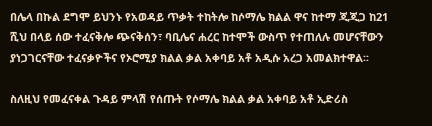በሌላ በኩል ደግሞ ይህንኑ የአወዳይ ጥቃት ተከትሎ ከሶማሌ ክልል ዋና ከተማ ጂጂጋ ከ21 ሺህ በላይ ሰው ተፈናቅሎ ጭናቅሰን፣ ባቢሌና ሐረር ከተሞች ውስጥ የተጠለሉ መሆናቸውን ያነጋገርናቸው ተፈናቃዮችና የኦሮሚያ ክልል ቃል አቀባይ አቶ አዲሱ አረጋ አመልክተዋል፡፡

ስለዚህ የመፈናቀል ጉዳይ ምላሽ የሰጡት የሶማሌ ክልል ቃል አቀባይ አቶ ኢድሪስ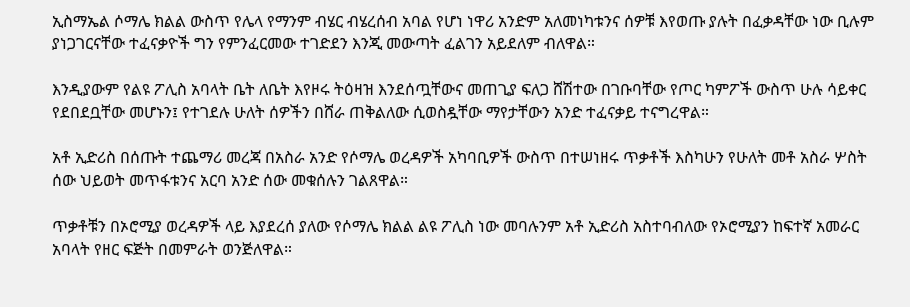ኢስማኤል ሶማሌ ክልል ውስጥ የሌላ የማንም ብሄር ብሄረሰብ አባል የሆነ ነዋሪ አንድም አለመነካቱንና ሰዎቹ እየወጡ ያሉት በፈቃዳቸው ነው ቢሉም ያነጋገርናቸው ተፈናቃዮች ግን የምንፈርመው ተገድደን እንጂ መውጣት ፈልገን አይደለም ብለዋል።

እንዲያውም የልዩ ፖሊስ አባላት ቤት ለቤት እየዞሩ ትዕዛዝ እንደሰጧቸውና መጠጊያ ፍለጋ ሸሽተው በገቡባቸው የጦር ካምፖች ውስጥ ሁሉ ሳይቀር የደበደቧቸው መሆኑን፤ የተገደሉ ሁለት ሰዎችን በሸራ ጠቅልለው ሲወስዷቸው ማየታቸውን አንድ ተፈናቃይ ተናግረዋል።

አቶ ኢድሪስ በሰጡት ተጨማሪ መረጃ በአስራ አንድ የሶማሌ ወረዳዎች አካባቢዎች ውስጥ በተሠነዘሩ ጥቃቶች እስካሁን የሁለት መቶ አስራ ሦስት ሰው ህይወት መጥፋቱንና አርባ አንድ ሰው መቁሰሉን ገልጸዋል።

ጥቃቶቹን በኦሮሚያ ወረዳዎች ላይ እያደረሰ ያለው የሶማሌ ክልል ልዩ ፖሊስ ነው መባሉንም አቶ ኢድሪስ አስተባብለው የኦሮሚያን ከፍተኛ አመራር አባላት የዘር ፍጅት በመምራት ወንጅለዋል።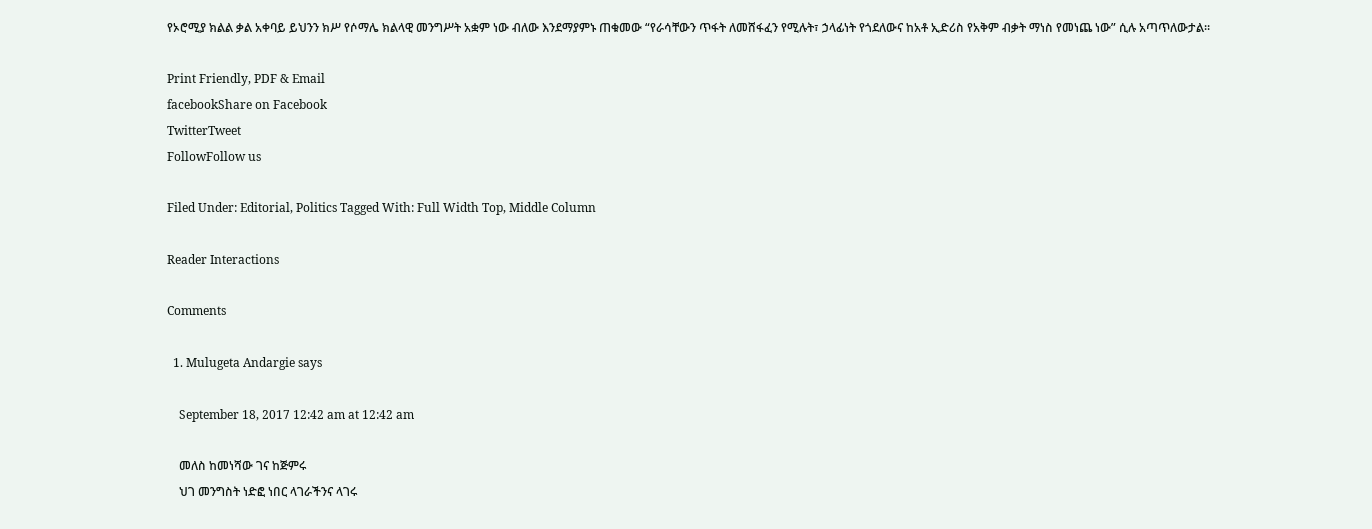የኦሮሚያ ክልል ቃል አቀባይ ይህንን ክሥ የሶማሌ ክልላዊ መንግሥት አቋም ነው ብለው እንደማያምኑ ጠቁመው “የራሳቸውን ጥፋት ለመሸፋፈን የሚሉት፣ ኃላፊነት የጎደለውና ከአቶ ኢድሪስ የአቅም ብቃት ማነስ የመነጨ ነው” ሲሉ አጣጥለውታል።

Print Friendly, PDF & Email
facebookShare on Facebook
TwitterTweet
FollowFollow us

Filed Under: Editorial, Politics Tagged With: Full Width Top, Middle Column

Reader Interactions

Comments

  1. Mulugeta Andargie says

    September 18, 2017 12:42 am at 12:42 am

    መለስ ከመነሻው ገና ከጅምሩ
    ህገ መንግስት ነድፎ ነበር ላገራችንና ላገሩ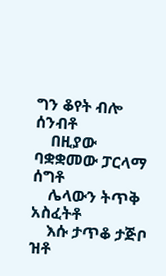ግን ቆየት ብሎ ሰንብቶ
    በዚያው ባቋቋመው ፓርላማ ሰግቶ
    ሌላውን ትጥቅ አስፈትቶ
    እሱ ታጥቆ ታጅቦ ዝቶ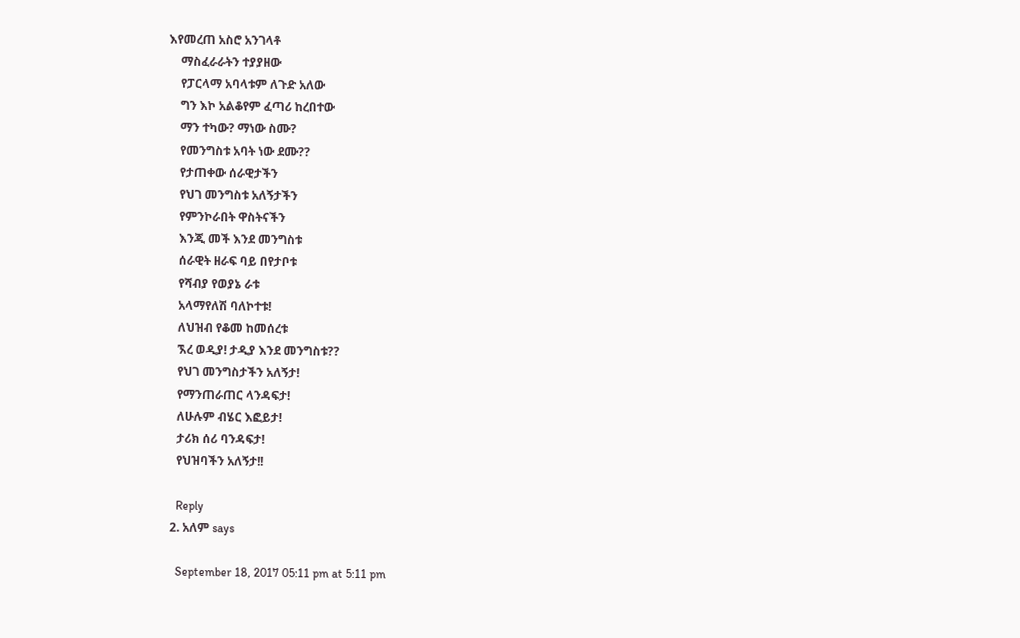እየመረጠ አስሮ አንገላቶ
    ማስፈራራትን ተያያዘው
    የፓርላማ አባላቱም ለጉድ አለው
    ግን እኮ አልቆየም ፈጣሪ ከረበተው
    ማን ተካው? ማነው ስሙ?
    የመንግስቱ አባት ነው ደሙ??
    የታጠቀው ሰራዊታችን
    የህገ መንግስቱ አለኝታችን
    የምንኮራበት ዋስትናችን
    እንጂ መች እንደ መንግስቱ
    ሰራዊት ዘራፍ ባይ በየታቦቱ
    የሻብያ የወያኔ ራቱ
    አላማየለሽ ባለኮተቱ!
    ለህዝብ የቆመ ከመሰረቱ
    ኧረ ወዲያ! ታዲያ እንደ መንግስቱ??
    የህገ መንግስታችን አለኝታ!
    የማንጠራጠር ላንዳፍታ!
    ለሁሉም ብሄር እፎይታ!
    ታሪክ ሰሪ ባንዳፍታ!
    የህዝባችን አለኝታ!!

    Reply
  2. አለም says

    September 18, 2017 05:11 pm at 5:11 pm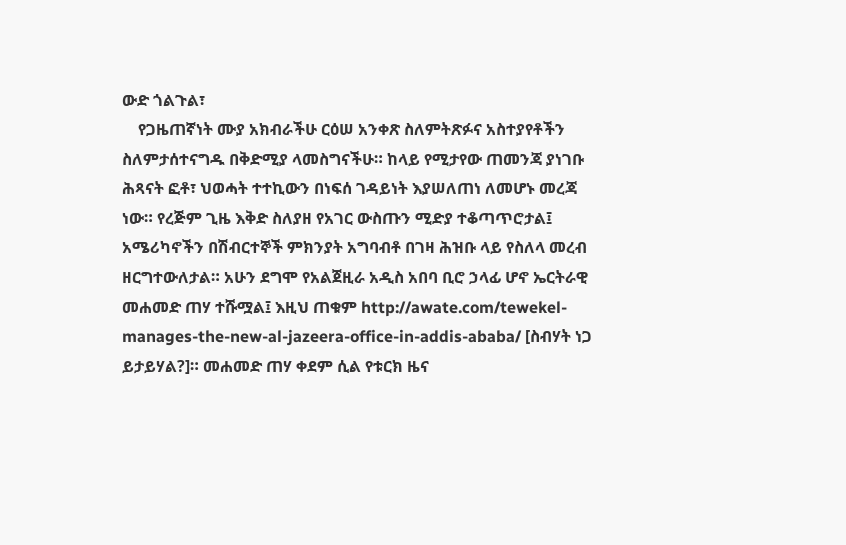ውድ ጎልጉል፣
    የጋዜጠኛነት ሙያ አክብራችሁ ርዕሠ አንቀጽ ስለምትጽፉና አስተያየቶችን ስለምታሰተናግዱ በቅድሚያ ላመስግናችሁ። ከላይ የሚታየው ጠመንጃ ያነገቡ ሕጻናት ፎቶ፣ ህወሓት ተተኪውን በነፍሰ ገዳይነት እያሠለጠነ ለመሆኑ መረጃ ነው። የረጅም ጊዜ እቅድ ስለያዘ የአገር ውስጡን ሚድያ ተቆጣጥሮታል፤ አሜሪካኖችን በሽብርተኞች ምክንያት አግባብቶ በገዛ ሕዝቡ ላይ የስለላ መረብ ዘርግተውለታል። አሁን ደግሞ የአልጀዚራ አዲስ አበባ ቢሮ ኃላፊ ሆኖ ኤርትራዊ መሐመድ ጠሃ ተሹሟል፤ እዚህ ጠቁም http://awate.com/tewekel-manages-the-new-al-jazeera-office-in-addis-ababa/ [ስብሃት ነጋ ይታይሃል?]። መሐመድ ጠሃ ቀደም ሲል የቱርክ ዜና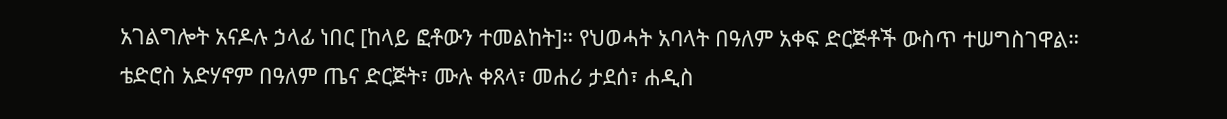አገልግሎት አናዶሉ ኃላፊ ነበር [ከላይ ፎቶውን ተመልከት]። የህወሓት አባላት በዓለም አቀፍ ድርጅቶች ውስጥ ተሠግስገዋል። ቴድሮስ አድሃኖም በዓለም ጤና ድርጅት፣ ሙሉ ቀጸላ፣ መሐሪ ታደሰ፣ ሐዲስ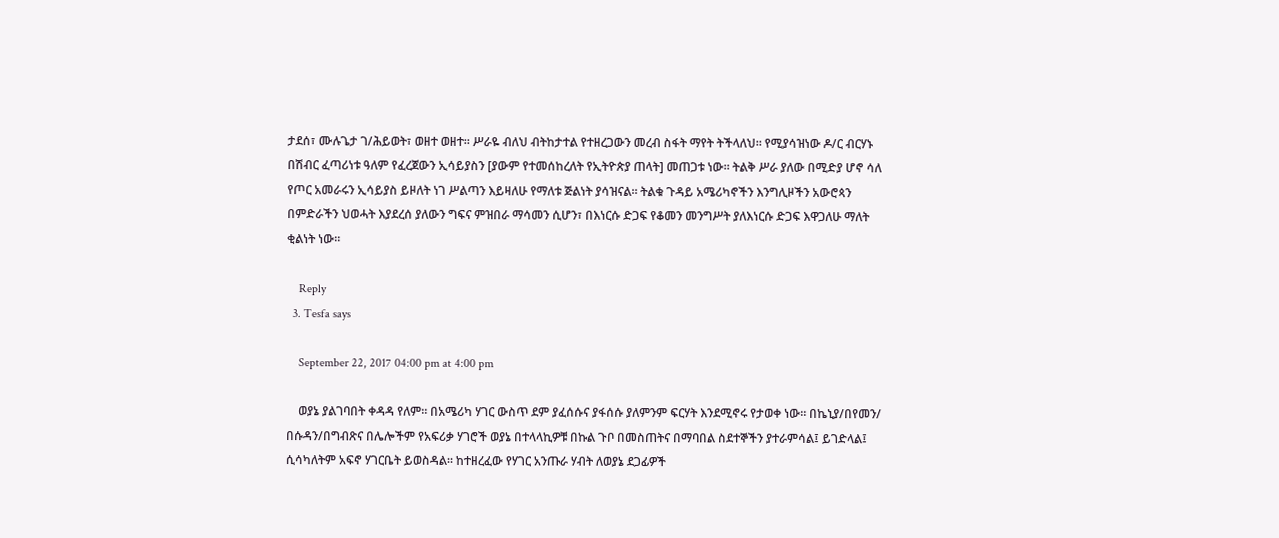ታደሰ፣ ሙሉጌታ ገ/ሕይወት፣ ወዘተ ወዘተ። ሥራዬ ብለህ ብትከታተል የተዘረጋውን መረብ ስፋት ማየት ትችላለህ። የሚያሳዝነው ዶ/ር ብርሃኑ በሽብር ፈጣሪነቱ ዓለም የፈረጀውን ኢሳይያስን [ያውም የተመሰከረለት የኢትዮጵያ ጠላት] መጠጋቱ ነው። ትልቅ ሥራ ያለው በሚድያ ሆኖ ሳለ የጦር አመራሩን ኢሳይያስ ይዞለት ነገ ሥልጣን እይዛለሁ የማለቱ ጅልነት ያሳዝናል። ትልቁ ጉዳይ አሜሪካኖችን እንግሊዞችን አውሮጳን በምድራችን ህወሓት እያደረሰ ያለውን ግፍና ምዝበራ ማሳመን ሲሆን፣ በእነርሱ ድጋፍ የቆመን መንግሥት ያለእነርሱ ድጋፍ እዋጋለሁ ማለት ቂልነት ነው።

    Reply
  3. Tesfa says

    September 22, 2017 04:00 pm at 4:00 pm

    ወያኔ ያልገባበት ቀዳዳ የለም። በአሜሪካ ሃገር ውስጥ ደም ያፈሰሱና ያፋሰሱ ያለምንም ፍርሃት እንደሚኖሩ የታወቀ ነው። በኬኒያ/በየመን/ በሱዳን/በግብጽና በሌሎችም የአፍሪቃ ሃገሮች ወያኔ በተላላኪዎቹ በኩል ጉቦ በመስጠትና በማባበል ስደተኞችን ያተራምሳል፤ ይገድላል፤ ሲሳካለትም አፍኖ ሃገርቤት ይወስዳል። ከተዘረፈው የሃገር አንጡራ ሃብት ለወያኔ ደጋፊዎች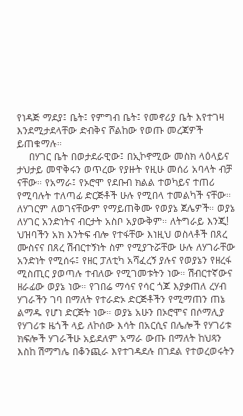የነዳጅ ማደያ፤ ቤት፤ የምግብ ቤት፤ የመኖሪያ ቤት እየተገዛ እንደሚታደላቸው ድብቅና ሾልከው የወጡ መረጃዎች ይጠቁማሉ።
    በሃገር ቤት በወታደራዊው፤ በኢኮኖሚው መስክ ላዕላይና ታህታይ መዋቅሩን ወጥረው የያዙት የዚሁ መሰሪ አባላት ብቻ ናቸው። የአማራ፤ የኦሮሞ የደቡብ ክልል ተወካይና ተጠሪ የሚባሉት ተለጣፊ ድርጅቶች ሁሉ የሚበላ ተመልካች ናቸው። ለሃገርም ለወገናቸውም የማይጠቅሙ የወያኔ ጀሌዎች። ወያኔ ለሃገር አንድነትና ብርታት አስቦ አያውቅም። ለትግራይ እንጂ! ህዝባችን አክ እንትፍ ብሎ የተፋቸው እነዚህ ወስላቶች በጸረ ሙስናና በጸረ ሽብርተኝነት ስም የሚያጉሯቸው ሁሉ ለሃገራቸው አንድነት የሚሰሩ፤ የዘር ፓለቲካ አሻፈረኝ ያሉና የወያኔን የዘረፋ ሚስጢር ያወጣሉ ተብለው የሚገመቱትን ነው። ሽብርተኛውና ዘራፊው ወያኔ ነው። የገበሬ ማሳና የሳር ጎጆ እያቃጠለ ረሃብ ሃገራችን ገባ በማለት የተራድኦ ድርጅቶችን የሚማጠን ጠኔ ልማዱ የሆነ ድርጅት ነው። ወያኔ አሁን በኦሮሞና በሶማሊያ የሃገሪቱ ዜጎች ላይ ለኮሰው እሳት በአርሲና በሌሎች የሃገሪቱ ክፍሎች ሃገራችሁ አይደለም አማራ ውጡ በማለት ከህጻን እስከ ሽማግሌ በቆንጪራ እየተገዳደሉ በገደል የተወረወሩትን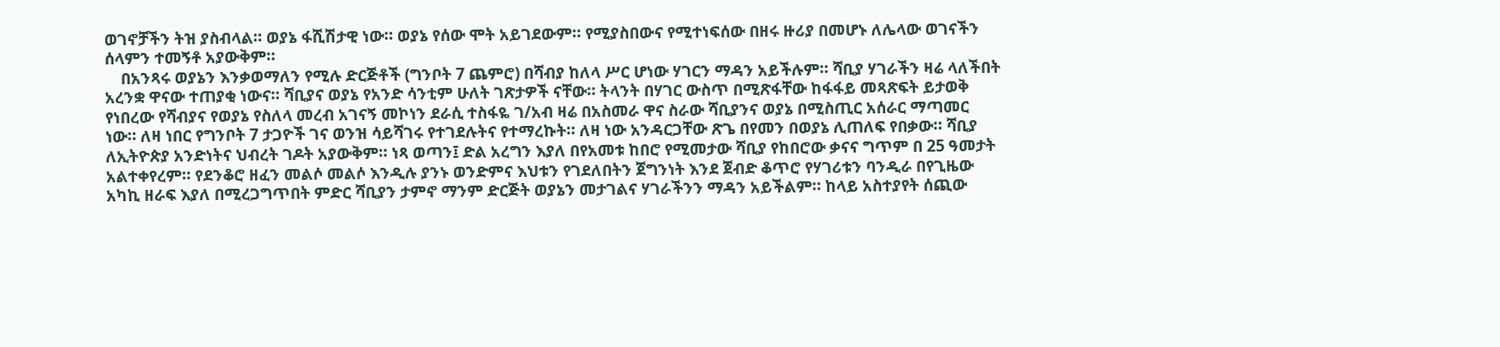ወገኖቻችን ትዝ ያስብላል። ወያኔ ፋሺሽታዊ ነው። ወያኔ የሰው ሞት አይገደውም። የሚያስበውና የሚተነፍሰው በዘሩ ዙሪያ በመሆኑ ለሌላው ወገናችን ሰላምን ተመኝቶ አያውቅም።
    በአንጻሩ ወያኔን እንቃወማለን የሚሉ ድርጅቶች (ግንቦት 7 ጨምሮ) በሻብያ ከለላ ሥር ሆነው ሃገርን ማዳን አይችሉም። ሻቢያ ሃገራችን ዛሬ ላለችበት አረንቋ ዋናው ተጠያቂ ነውና። ሻቢያና ወያኔ የአንድ ሳንቲም ሁለት ገጽታዎች ናቸው። ትላንት በሃገር ውስጥ በሚጽፋቸው ከፋፋይ መጻጽፍት ይታወቅ የነበረው የሻብያና የወያኔ የስለላ መረብ አገናኝ መኮነን ደራሲ ተስፋዬ ገ/አብ ዛሬ በአስመራ ዋና ስራው ሻቢያንና ወያኔ በሚስጢር አሰራር ማጣመር ነው። ለዛ ነበር የግንቦት 7 ታጋዮች ገና ወንዝ ሳይሻገሩ የተገደሉትና የተማረኩት። ለዛ ነው አንዳርጋቸው ጽጌ በየመን በወያኔ ሊጠለፍ የበቃው። ሻቢያ ለኢትዮጵያ አንድነትና ህብረት ገዶት አያውቅም። ነጻ ወጣን፤ ድል አረግን እያለ በየአመቱ ከበሮ የሚመታው ሻቢያ የከበሮው ቃናና ግጥም በ 25 ዓመታት አልተቀየረም። የደንቆሮ ዘፈን መልሶ መልሶ እንዲሉ ያንኑ ወንድምና እህቱን የገደለበትን ጀግንነት እንደ ጀብድ ቆጥሮ የሃገሪቱን ባንዲራ በየጊዜው አካኪ ዘራፍ እያለ በሚረጋግጥበት ምድር ሻቢያን ታምኖ ማንም ድርጅት ወያኔን መታገልና ሃገራችንን ማዳን አይችልም። ከላይ አስተያየት ሰጪው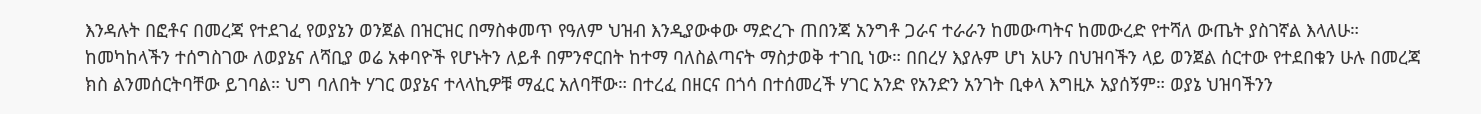እንዳሉት በፎቶና በመረጃ የተደገፈ የወያኔን ወንጀል በዝርዝር በማስቀመጥ የዓለም ህዝብ እንዲያውቀው ማድረጉ ጠበንጃ አንግቶ ጋራና ተራራን ከመውጣትና ከመውረድ የተሻለ ውጤት ያስገኛል እላለሁ። ከመካከላችን ተሰግስገው ለወያኔና ለሻቢያ ወሬ አቀባዮች የሆኑትን ለይቶ በምንኖርበት ከተማ ባለስልጣናት ማስታወቅ ተገቢ ነው። በበረሃ እያሉም ሆነ አሁን በህዝባችን ላይ ወንጀል ሰርተው የተደበቁን ሁሉ በመረጃ ክስ ልንመሰርትባቸው ይገባል። ህግ ባለበት ሃገር ወያኔና ተላላኪዎቹ ማፈር አለባቸው። በተረፈ በዘርና በጎሳ በተሰመረች ሃገር አንድ የአንድን አንገት ቢቀላ እግዚኦ አያሰኝም። ወያኔ ህዝባችንን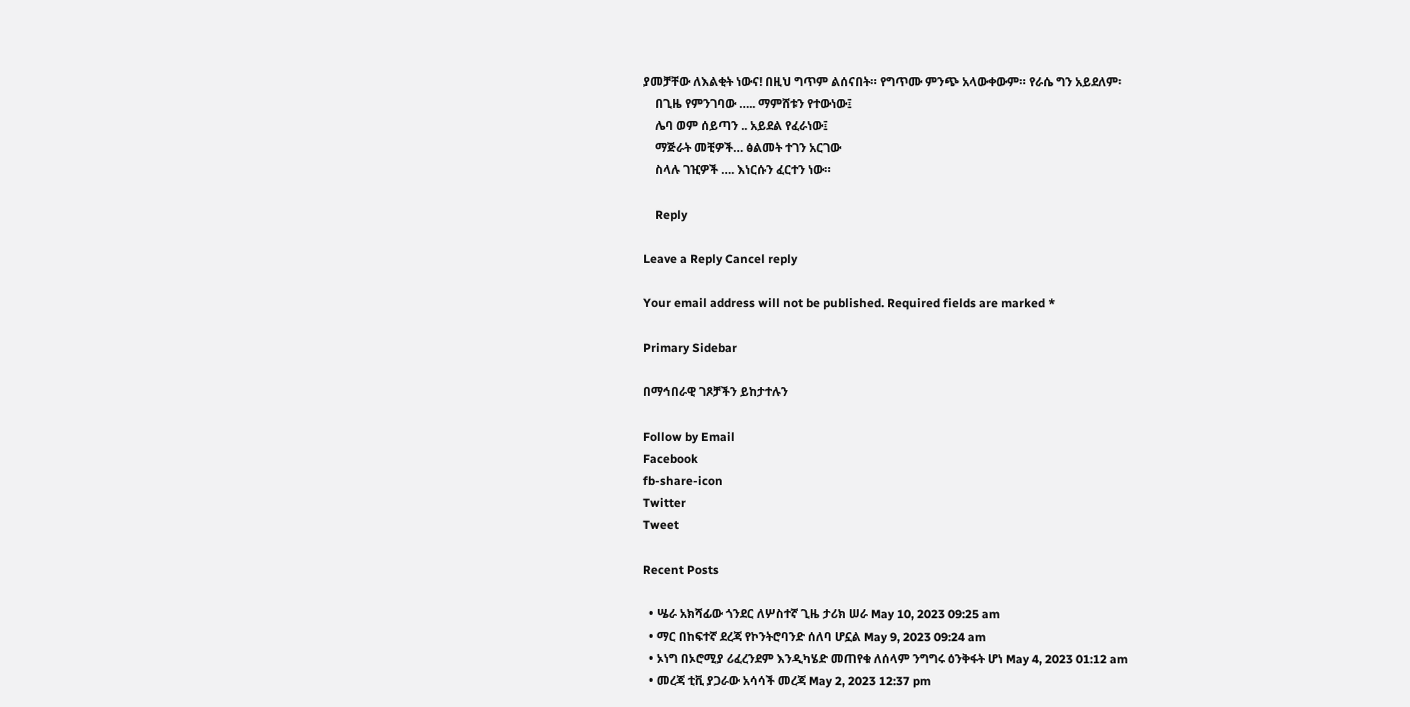ያመቻቸው ለእልቂት ነውና! በዚህ ግጥም ልሰናበት። የግጥሙ ምንጭ አላውቀውም። የራሴ ግን አይደለም፡
    በጊዜ የምንገባው ….. ማምሸቱን የተውነው፤
    ሌባ ወም ሰይጣን .. አይደል የፈራነው፤
    ማጅራት መቺዎች… ፅልመት ተገን አርገው
    ስላሉ ገዢዎች …. እነርሱን ፈርተን ነው።

    Reply

Leave a Reply Cancel reply

Your email address will not be published. Required fields are marked *

Primary Sidebar

በማኅበራዊ ገጾቻችን ይከታተሉን

Follow by Email
Facebook
fb-share-icon
Twitter
Tweet

Recent Posts

  • ሤራ አክሻፊው ጎንደር ለሦስተኛ ጊዜ ታሪክ ሠራ May 10, 2023 09:25 am
  • ማር በከፍተኛ ደረጃ የኮንትሮባንድ ሰለባ ሆኗል May 9, 2023 09:24 am
  • ኦነግ በኦሮሚያ ሪፈረንደም እንዲካሄድ መጠየቁ ለሰላም ንግግሩ ዕንቅፋት ሆነ May 4, 2023 01:12 am
  • መረጃ ቲቪ ያጋራው አሳሳች መረጃ May 2, 2023 12:37 pm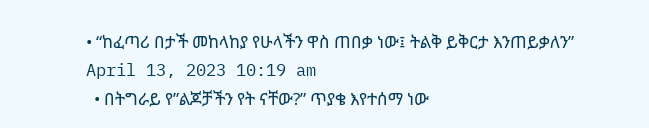• “ከፈጣሪ በታች መከላከያ የሁላችን ዋስ ጠበቃ ነው፤ ትልቅ ይቅርታ እንጠይቃለን” April 13, 2023 10:19 am
  • በትግራይ የ”ልጆቻችን የት ናቸው?” ጥያቄ እየተሰማ ነው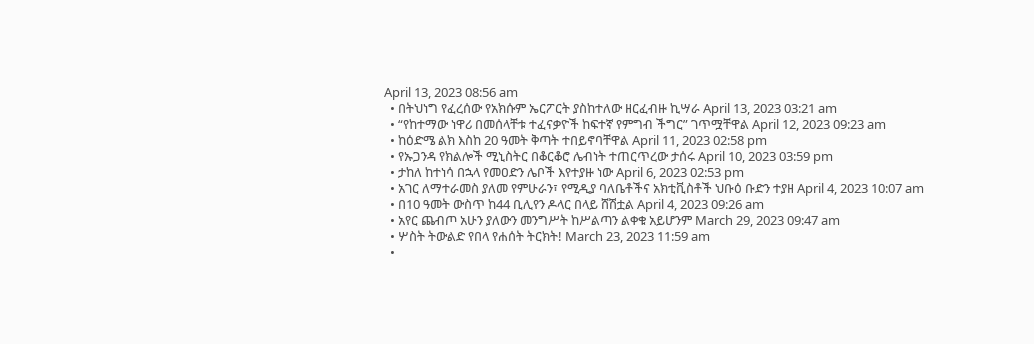April 13, 2023 08:56 am
  • በትህነግ የፈረሰው የአክሱም ኤርፖርት ያስከተለው ዘርፈብዙ ኪሣራ April 13, 2023 03:21 am
  • “የከተማው ነዋሪ በመሰላቸቱ ተፈናቃዮች ከፍተኛ የምግብ ችግር” ገጥሟቸዋል April 12, 2023 09:23 am
  • ከዕድሜ ልክ እስከ 20 ዓመት ቅጣት ተበይኖባቸዋል April 11, 2023 02:58 pm
  • የኡጋንዳ የክልሎች ሚኒስትር በቆርቆሮ ሌብነት ተጠርጥረው ታሰሩ April 10, 2023 03:59 pm
  • ታከለ ከተነሳ በኋላ የመዐድን ሌቦች እየተያዙ ነው April 6, 2023 02:53 pm
  • አገር ለማተራመስ ያለመ የምሁራን፣ የሚዲያ ባለቤቶችና አክቲቪስቶች ህቡዕ ቡድን ተያዘ April 4, 2023 10:07 am
  • በ10 ዓመት ውስጥ ከ44 ቢሊየን ዶላር በላይ ሸሽቷል April 4, 2023 09:26 am
  • አየር ጨብጦ አሁን ያለውን መንግሥት ከሥልጣን ልቀቁ አይሆንም March 29, 2023 09:47 am
  • ሦስት ትውልድ የበላ የሐሰት ትርክት! March 23, 2023 11:59 am
  •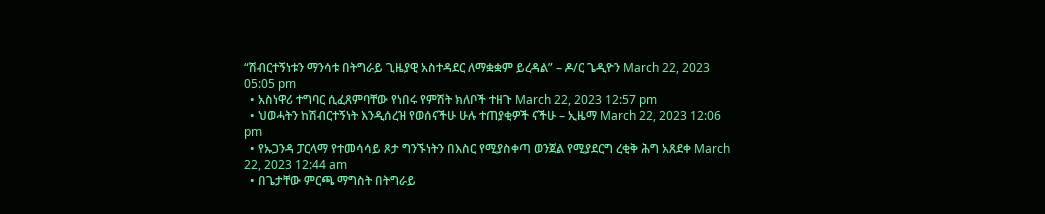“ሽብርተኝነቱን ማንሳቱ በትግራይ ጊዜያዊ አስተዳደር ለማቋቋም ይረዳል” – ዶ/ር ጌዲዮን March 22, 2023 05:05 pm
  • አስነዋሪ ተግባር ሲፈጸምባቸው የነበሩ የምሽት ክለቦች ተዘጉ March 22, 2023 12:57 pm
  • ህወሓትን ከሽብርተኝነት እንዲሰረዝ የወሰናችሁ ሁሉ ተጠያቂዎች ናችሁ – ኢዜማ March 22, 2023 12:06 pm
  • የኡጋንዳ ፓርላማ የተመሳሳይ ጾታ ግንኙነትን በእስር የሚያስቀጣ ወንጀል የሚያደርግ ረቂቅ ሕግ አጸደቀ March 22, 2023 12:44 am
  • በጌታቸው ምርጫ ማግስት በትግራይ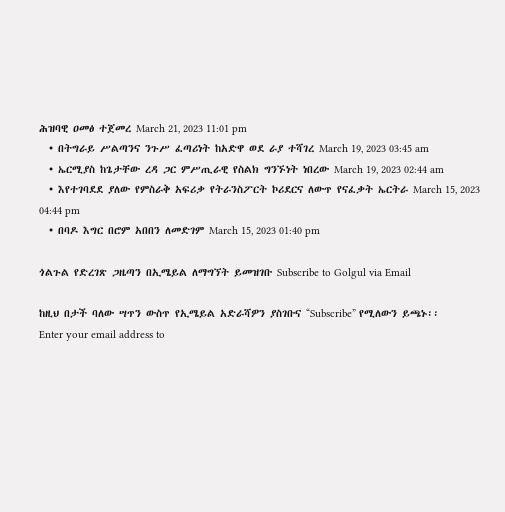ሕዝባዊ ዐመፅ ተጀመረ March 21, 2023 11:01 pm
  • በትግራይ ሥልጣንና ንጉሥ ፈጣሪነት ከአድዋ ወደ ራያ ተሻገረ March 19, 2023 03:45 am
  • ኤርሚያስ ከጌታቸው ረዳ ጋር ምሥጢራዊ የስልክ ግንኙነት ነበረው March 19, 2023 02:44 am
  • እየተገባደደ ያለው የምስራቅ አፍሪቃ የትራንስፖርት ኮሪደርና ለውጥ የናፈቃት ኤርትራ March 15, 2023 04:44 pm
  • በባዶ እግር በሮም አበበን ለመድገም March 15, 2023 01:40 pm

ጎልጉል የድረገጽ ጋዜጣን በኢሜይል ለማግኘት ይመዝገቡ Subscribe to Golgul via Email

ከዚህ በታች ባለው ሣጥን ውስጥ የኢሜይል አድራሻዎን ያስገቡና “Subscribe” የሚለውን ይጫኑ፡፡
Enter your email address to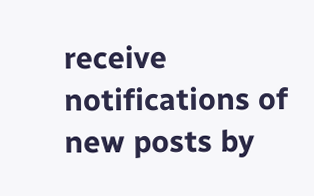receive notifications of new posts by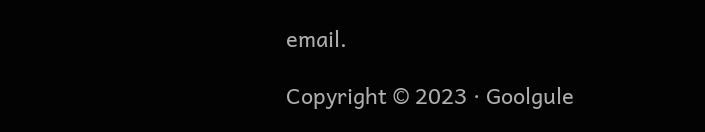email.

Copyright © 2023 · Goolgule